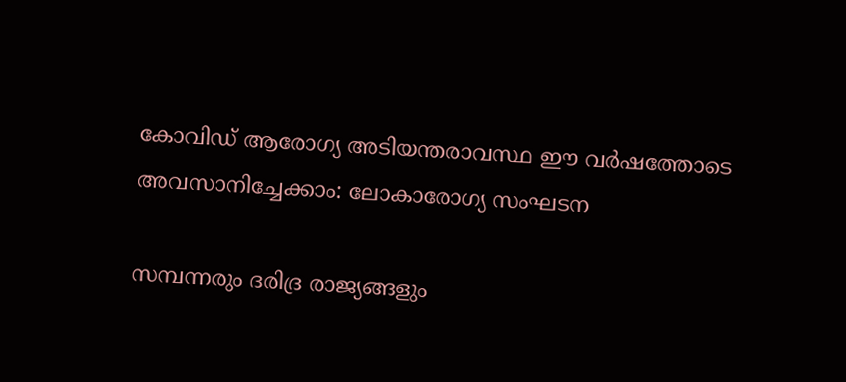കോവിഡ് ആരോഗ്യ അടിയന്തരാവസ്ഥ ഈ വർഷത്തോടെ അവസാനിച്ചേക്കാം: ലോകാരോഗ്യ സംഘടന

സമ്പന്നരും ദരിദ്ര രാജ്യങ്ങളും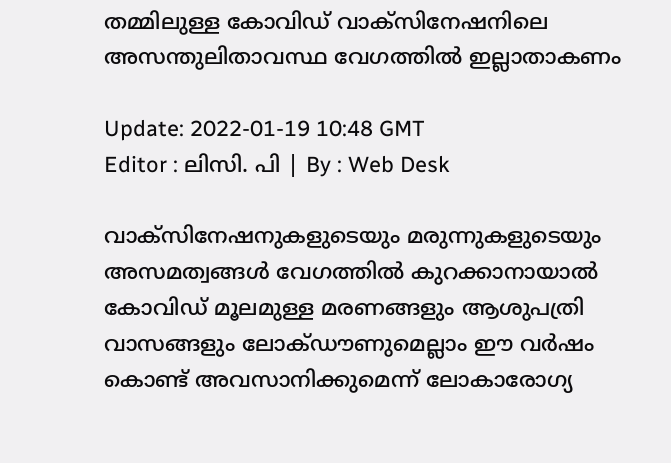തമ്മിലുള്ള കോവിഡ് വാക്‌സിനേഷനിലെ അസന്തുലിതാവസ്ഥ വേഗത്തിൽ ഇല്ലാതാകണം

Update: 2022-01-19 10:48 GMT
Editor : ലിസി. പി | By : Web Desk

വാക്‌സിനേഷനുകളുടെയും മരുന്നുകളുടെയും അസമത്വങ്ങൾ വേഗത്തിൽ കുറക്കാനായാൽ കോവിഡ് മൂലമുള്ള മരണങ്ങളും ആശുപത്രി വാസങ്ങളും ലോക്ഡൗണുമെല്ലാം ഈ വർഷം കൊണ്ട് അവസാനിക്കുമെന്ന് ലോകാരോഗ്യ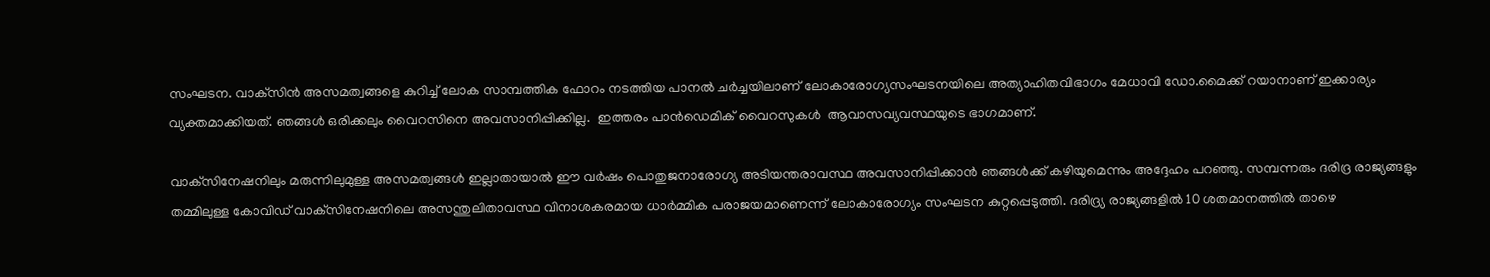സംഘടന. വാക്‌സിൻ അസമത്വങ്ങളെ കുറിച്ച് ലോക സാമ്പത്തിക ഫോറം നടത്തിയ പാനൽ ചർച്ചയിലാണ് ലോകാരോഗ്യസംഘടനയിലെ അത്യാഹിതവിഭാഗം മേധാവി ഡോ.മൈക്ക് റയാനാണ് ഇക്കാര്യം വ്യക്തമാക്കിയത്. ഞങ്ങൾ ഒരിക്കലും വൈറസിനെ അവസാനിപ്പിക്കില്ല.  ഇത്തരം പാൻഡെമിക് വൈറസുകൾ  ആവാസവ്യവസ്ഥയുടെ ഭാഗമാണ്.

വാക്‌സിനേഷനിലും മരുന്നിലുമുള്ള അസമത്വങ്ങൾ ഇല്ലാതായാൽ ഈ വർഷം പൊതുജനാരോഗ്യ അടിയന്തരാവസ്ഥ അവസാനിപ്പിക്കാൻ ഞങ്ങൾക്ക് കഴിയുമെന്നും അദ്ദേഹം പറഞ്ഞു. സമ്പന്നരും ദരിദ്ര രാജ്യങ്ങളും തമ്മിലുള്ള കോവിഡ് വാക്‌സിനേഷനിലെ അസന്തുലിതാവസ്ഥ വിനാശകരമായ ധാർമ്മിക പരാജയമാണെന്ന് ലോകാരോഗ്യം സംഘടന കുറ്റപ്പെടുത്തി. ദരിദ്ര്യ രാജ്യങ്ങളിൽ 10 ശതമാനത്തിൽ താഴെ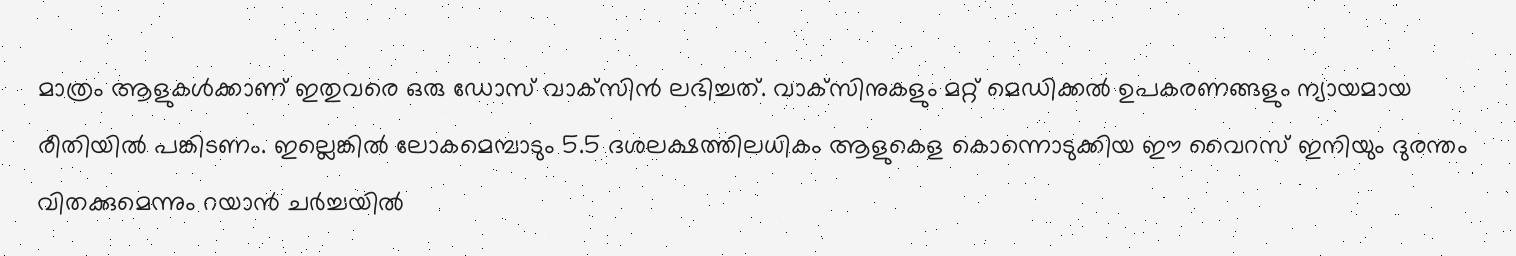മാത്രം ആളുകൾക്കാണ് ഇതുവരെ ഒരു ഡോസ് വാക്‌സിൻ ലഭിച്ചത്. വാക്‌സിനുകളും മറ്റ് മെഡിക്കൽ ഉപകരണങ്ങളും ന്യായമായ രീതിയിൽ പങ്കിടണം. ഇല്ലെങ്കിൽ ലോകമെമ്പാടും 5.5 ദശലക്ഷത്തിലധികം ആളുകെള കൊന്നൊടുക്കിയ ഈ വൈറസ് ഇനിയും ദുരന്തം വിതക്കുമെന്നും റയാൻ ചർച്ചയിൽ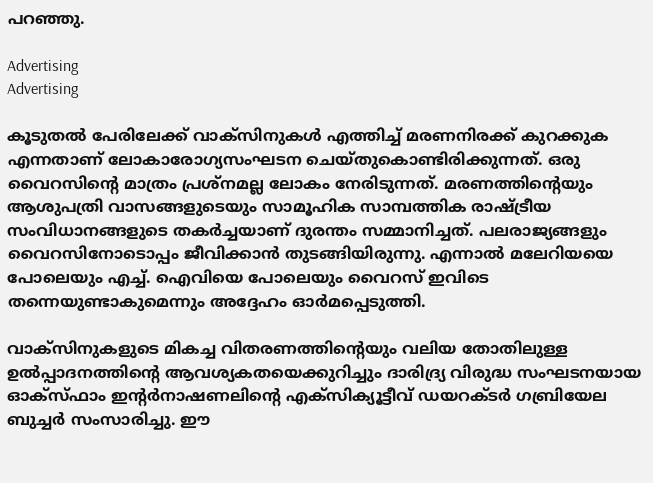പറഞ്ഞു.

Advertising
Advertising

കൂടുതൽ പേരിലേക്ക് വാക്‌സിനുകൾ എത്തിച്ച് മരണനിരക്ക് കുറക്കുക എന്നതാണ് ലോകാരോഗ്യസംഘടന ചെയ്തുകൊണ്ടിരിക്കുന്നത്. ഒരു വൈറസിന്റെ മാത്രം പ്രശ്‌നമല്ല ലോകം നേരിടുന്നത്. മരണത്തിന്റെയും ആശുപത്രി വാസങ്ങളുടെയും സാമൂഹിക സാമ്പത്തിക രാഷ്ട്രീയ സംവിധാനങ്ങളുടെ തകർച്ചയാണ് ദുരന്തം സമ്മാനിച്ചത്. പലരാജ്യങ്ങളും വൈറസിനോടൊപ്പം ജീവിക്കാൻ തുടങ്ങിയിരുന്നു. എന്നാൽ മലേറിയയെ പോലെയും എച്ച്. ഐവിയെ പോലെയും വൈറസ് ഇവിടെ തന്നെയുണ്ടാകുമെന്നും അദ്ദേഹം ഓർമപ്പെടുത്തി.

വാക്സിനുകളുടെ മികച്ച വിതരണത്തിന്റെയും വലിയ തോതിലുള്ള ഉൽപ്പാദനത്തിന്റെ ആവശ്യകതയെക്കുറിച്ചും ദാരിദ്ര്യ വിരുദ്ധ സംഘടനയായ ഓക്സ്ഫാം ഇന്റർനാഷണലിന്റെ എക്സിക്യൂട്ടീവ് ഡയറക്ടർ ഗബ്രിയേല ബുച്ചർ സംസാരിച്ചു. ഈ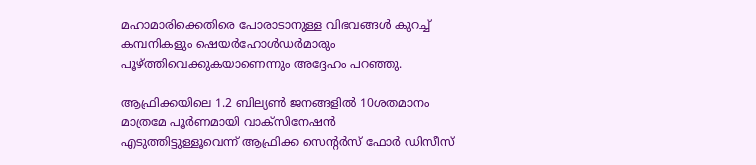മഹാമാരിക്കെതിരെ പോരാടാനുള്ള വിഭവങ്ങൾ കുറച്ച് കമ്പനികളും ഷെയർഹോൾഡർമാരും പൂഴ്ത്തിവെക്കുകയാണെന്നും അദ്ദേഹം പറഞ്ഞു.

ആഫ്രിക്കയിലെ 1.2 ബില്യൺ ജനങ്ങളിൽ 10ശതമാനം  മാത്രമേ പൂർണമായി വാക്‌സിനേഷൻ എടുത്തിട്ടുള്ളൂവെന്ന് ആഫ്രിക്ക സെന്റർസ് ഫോർ ഡിസീസ്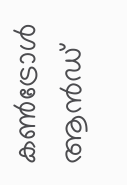കൺട്രോൾ ആൻഡ്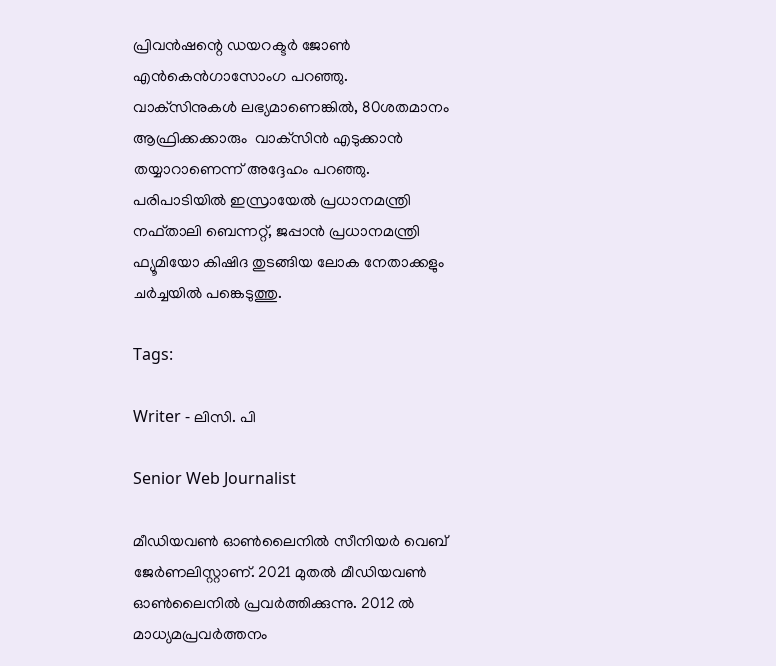പ്രിവൻഷന്റെ ഡയറക്ടർ ജോൺ എൻകെൻഗാസോംഗ പറഞ്ഞു. വാക്‌സിനുകൾ ലഭ്യമാണെങ്കിൽ, 80ശതമാനം ആഫ്രിക്കക്കാരും  വാക്‌സിൻ എടുക്കാൻ തയ്യാറാണെന്ന് അദ്ദേഹം പറഞ്ഞു. പരിപാടിയിൽ ഇസ്രായേൽ പ്രധാനമന്ത്രി നഫ്താലി ബെന്നറ്റ്, ജപ്പാൻ പ്രധാനമന്ത്രി ഫ്യൂമിയോ കിഷിദ തുടങ്ങിയ ലോക നേതാക്കളും ചർച്ചയിൽ പങ്കെടുത്തു.

Tags:

Writer - ലിസി. പി

Senior Web Journalist

മീഡിയവൺ ഓൺലൈനിൽ സീനിയർ വെബ് ജേർണലിസ്റ്റാണ്. 2021 മുതൽ മീഡിയവൺ ഓൺലൈനിൽ പ്രവർത്തിക്കുന്നു. 2012 ല്‍ മാധ്യമപ്രവര്‍ത്തനം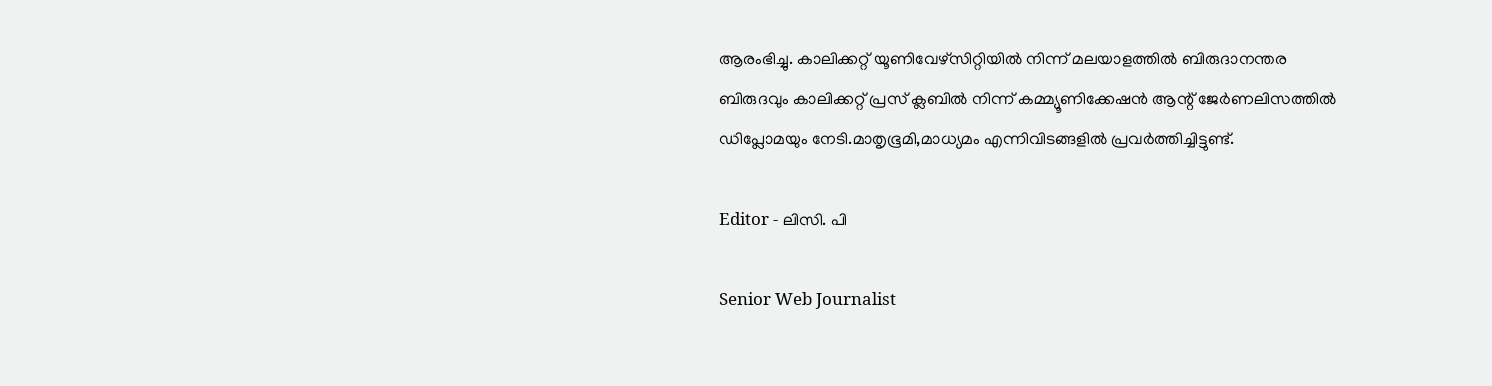ആരംഭിച്ചു. കാലിക്കറ്റ് യൂണിവേഴ്‌സിറ്റിയിൽ നിന്ന് മലയാളത്തിൽ ബിരുദാനന്തര ബിരുദവും കാലിക്കറ്റ് പ്രസ് ക്ലബിൽ നിന്ന് കമ്മ്യൂണിക്കേഷൻ ആന്റ് ജേർണലിസത്തിൽ ഡിപ്ലോമയും നേടി.മാതൃഭൂമി,മാധ്യമം എന്നിവിടങ്ങളിൽ പ്രവർത്തിച്ചിട്ടുണ്ട്.

Editor - ലിസി. പി

Senior Web Journalist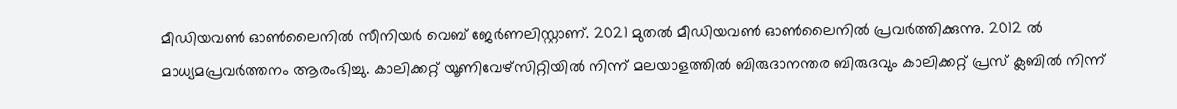മീഡിയവൺ ഓൺലൈനിൽ സീനിയർ വെബ് ജേർണലിസ്റ്റാണ്. 2021 മുതൽ മീഡിയവൺ ഓൺലൈനിൽ പ്രവർത്തിക്കുന്നു. 2012 ല്‍ മാധ്യമപ്രവര്‍ത്തനം ആരംഭിച്ചു. കാലിക്കറ്റ് യൂണിവേഴ്‌സിറ്റിയിൽ നിന്ന് മലയാളത്തിൽ ബിരുദാനന്തര ബിരുദവും കാലിക്കറ്റ് പ്രസ് ക്ലബിൽ നിന്ന്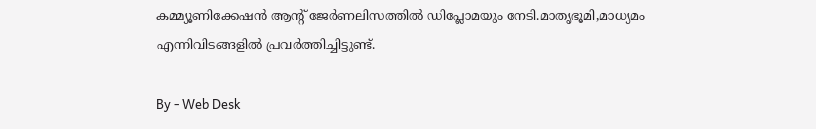കമ്മ്യൂണിക്കേഷൻ ആന്റ് ജേർണലിസത്തിൽ ഡിപ്ലോമയും നേടി.മാതൃഭൂമി,മാധ്യമം എന്നിവിടങ്ങളിൽ പ്രവർത്തിച്ചിട്ടുണ്ട്.

By - Web Desk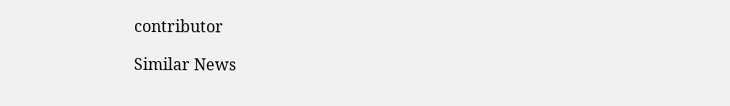contributor

Similar News